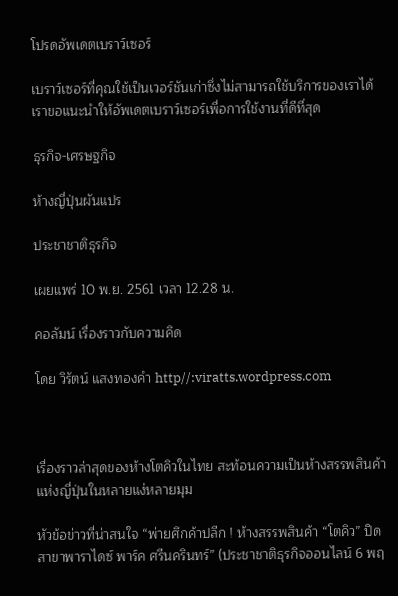โปรดอัพเดตเบราว์เซอร์

เบราว์เซอร์ที่คุณใช้เป็นเวอร์ชันเก่าซึ่งไม่สามารถใช้บริการของเราได้ เราขอแนะนำให้อัพเดตเบราว์เซอร์เพื่อการใช้งานที่ดีที่สุด

ธุรกิจ-เศรษฐกิจ

ห้างญี่ปุ่นผันแปร

ประชาชาติธุรกิจ

เผยแพร่ 10 พ.ย. 2561 เวลา 12.28 น.

คอลัมน์ เรื่องราวกับความคิด

โดย วิรัตน์ แสงทองคำ http//:viratts.wordpress.com



เรื่องราวล่าสุดของห้างโตคิวในไทย สะท้อนความเป็นห้างสรรพสินค้าแห่งญี่ปุ่นในหลายแง่หลายมุม

หัวข้อข่าวที่น่าสนใจ “พ่ายศึกค้าปลีก ! ห้างสรรพสินค้า “โตคิว” ปิดสาขาพาราไดซ์ พาร์ค ศรีนครินทร์” (ประชาชาติธุรกิจออนไลน์ 6 พฤ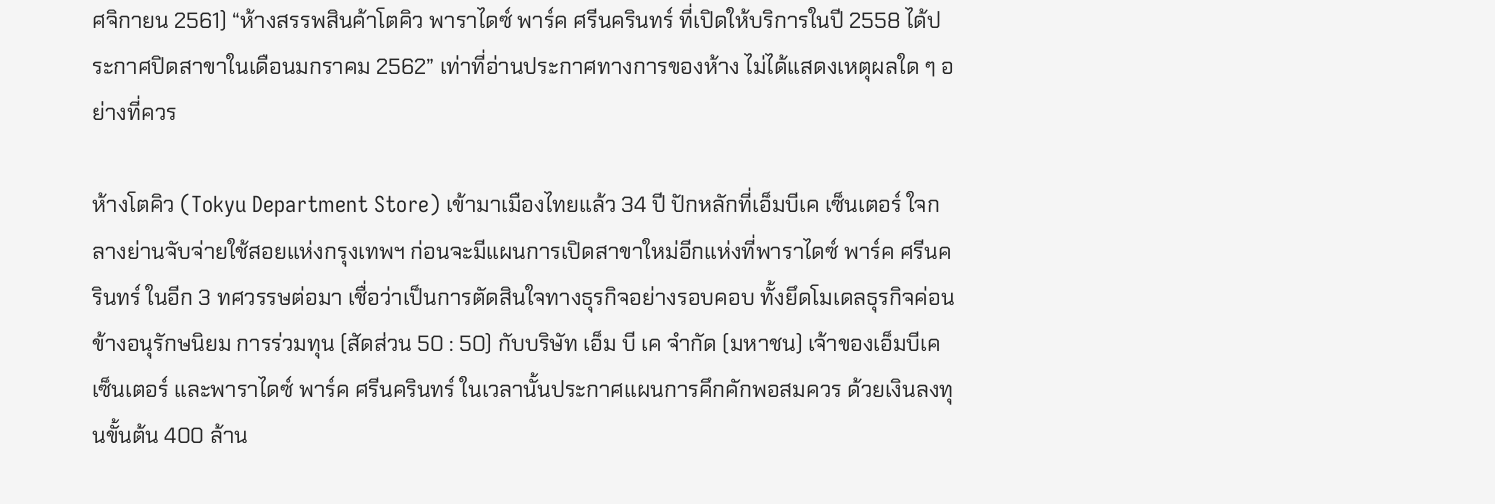ศจิกายน 2561) “ห้างสรรพสินค้าโตคิว พาราไดซ์ พาร์ค ศรีนครินทร์ ที่เปิดให้บริการในปี 2558 ได้ประกาศปิดสาขาในเดือนมกราคม 2562” เท่าที่อ่านประกาศทางการของห้าง ไม่ได้แสดงเหตุผลใด ๆ อย่างที่ควร

ห้างโตคิว (Tokyu Department Store) เข้ามาเมืองไทยแล้ว 34 ปี ปักหลักที่เอ็มบีเค เซ็นเตอร์ ใจกลางย่านจับจ่ายใช้สอยแห่งกรุงเทพฯ ก่อนจะมีแผนการเปิดสาขาใหม่อีกแห่งที่พาราไดซ์ พาร์ค ศรีนครินทร์ ในอีก 3 ทศวรรษต่อมา เชื่อว่าเป็นการตัดสินใจทางธุรกิจอย่างรอบคอบ ทั้งยึดโมเดลธุรกิจค่อนข้างอนุรักษนิยม การร่วมทุน (สัดส่วน 50 : 50) กับบริษัท เอ็ม บี เค จำกัด (มหาชน) เจ้าของเอ็มบีเค เซ็นเตอร์ และพาราไดซ์ พาร์ค ศรีนครินทร์ ในเวลานั้นประกาศแผนการคึกคักพอสมควร ด้วยเงินลงทุนขั้นต้น 400 ล้าน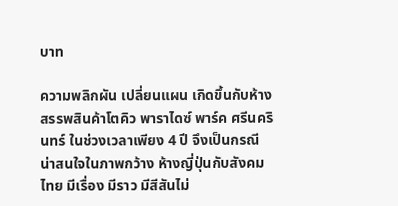บาท

ความพลิกผัน เปลี่ยนแผน เกิดขึ้นกับห้างสรรพสินค้าโตคิว พาราไดซ์ พาร์ค ศรีนครินทร์ ในช่วงเวลาเพียง 4 ปี จึงเป็นกรณีน่าสนใจในภาพกว้าง ห้างญี่ปุ่นกับสังคมไทย มีเรื่อง มีราว มีสีสันไม่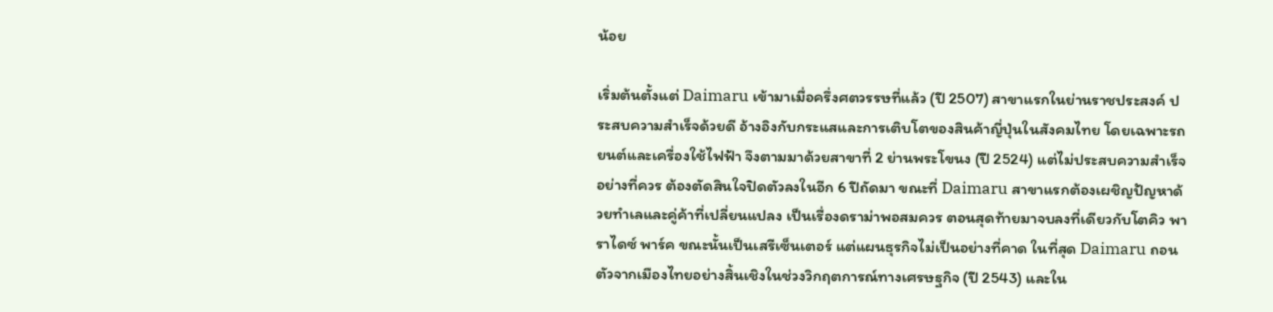น้อย

เริ่มต้นตั้งแต่ Daimaru เข้ามาเมื่อครึ่งศตวรรษที่แล้ว (ปี 2507) สาขาแรกในย่านราชประสงค์ ประสบความสำเร็จด้วยดี อ้างอิงกับกระแสและการเติบโตของสินค้าญี่ปุ่นในสังคมไทย โดยเฉพาะรถยนต์และเครื่องใช้ไฟฟ้า จึงตามมาด้วยสาขาที่ 2 ย่านพระโขนง (ปี 2524) แต่ไม่ประสบความสำเร็จอย่างที่ควร ต้องตัดสินใจปิดตัวลงในอีก 6 ปีถัดมา ขณะที่ Daimaru สาขาแรกต้องเผชิญปัญหาด้วยทำเลและคู่ค้าที่เปลี่ยนแปลง เป็นเรื่องดราม่าพอสมควร ตอนสุดท้ายมาจบลงที่เดียวกับโตคิว พาราไดซ์ พาร์ค ขณะนั้นเป็นเสรีเซ็นเตอร์ แต่แผนธุรกิจไม่เป็นอย่างที่คาด ในที่สุด Daimaru ถอนตัวจากเมืองไทยอย่างสิ้นเชิงในช่วงวิกฤตการณ์ทางเศรษฐกิจ (ปี 2543) และใน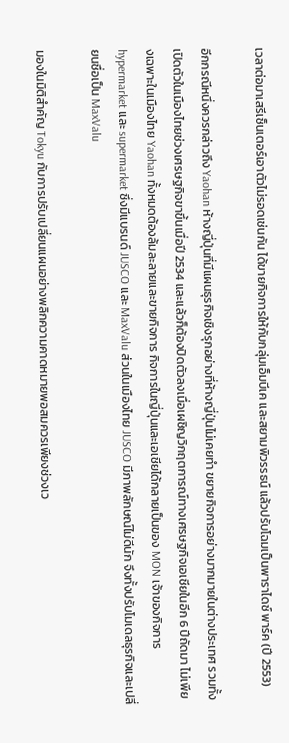เวลาต่อมาเสรีเซ็นเตอร์เอาตัวไม่รอดเช่นกัน ได้ขายกิจการให้กับกลุ่มเอ็มบีเค และสยามพิวรรธน์ แล้วปรับโฉมเป็นพาราไดซ์ พาร์ค (ปี 2553)

อีกกรณีหนึ่งควรกล่าวถึง Yaohan ห้างญี่ปุ่นที่มีแผนธุรกิจเชิงรุกอย่างที่ห้างญี่ปุ่นไม่เคยทำ ขยายกิจการอย่างมากมายในต่างประเทศ รวมทั้งเปิดตัวในเมืองไทยช่วงเศรษฐกิจขาขึ้นเมื่อปี 2534 และแล้วก็ต้องปิดตัวลงเมื่อเผชิญวิกฤตการณ์ทางเศรษฐกิจเอเชียในอีก 6 ปีถัดมา ไม่เพียงเฉพาะในเมืองไทย Yaohan ทั้งหมดต้องล้มละลายและขายกิจการ กิจการในญี่ปุ่นและเอเชียได้กลายเป็นของ MON เจ้าของกิจการ hypermarket และ supermarket ซึ่งมีแบรนด์ JUSCO และ MaxValu ส่วนในเมืองไทย JUSCO มีภาพลักษณ์ไม่ดีนัก จึงทั้งปรับโมเดลธุรกิจและเปลี่ยนชื่อเป็น MaxValu

มองในมิติสำคัญ Tokyu กับการปรับเปลี่ยนแผนอย่างพลิกความคาดหมายพอสมควรเพียงช่วงเว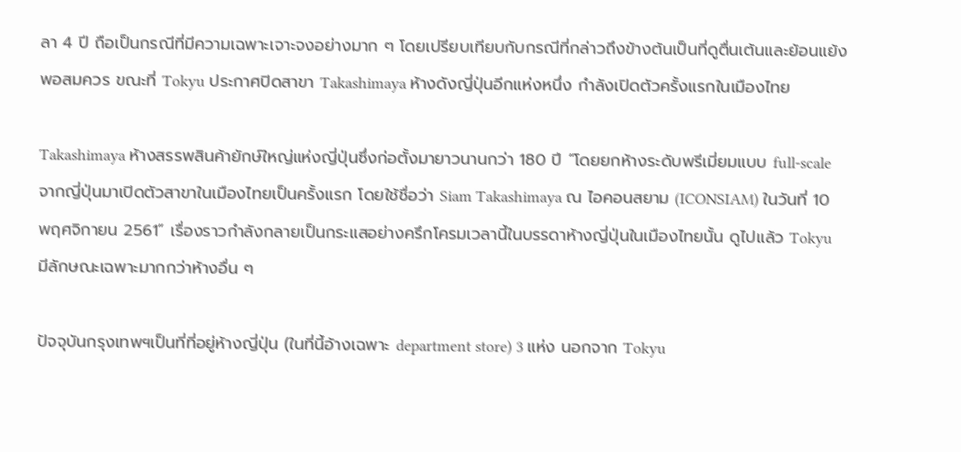ลา 4 ปี ถือเป็นกรณีที่มีความเฉพาะเจาะจงอย่างมาก ๆ โดยเปรียบเทียบกับกรณีที่กล่าวถึงข้างต้นเป็นที่ดูตื่นเต้นและย้อนแย้งพอสมควร ขณะที่ Tokyu ประกาศปิดสาขา Takashimaya ห้างดังญี่ปุ่นอีกแห่งหนึ่ง กำลังเปิดตัวครั้งแรกในเมืองไทย

Takashimaya ห้างสรรพสินค้ายักษ์ใหญ่แห่งญี่ปุ่นซึ่งก่อตั้งมายาวนานกว่า 180 ปี “โดยยกห้างระดับพรีเมี่ยมแบบ full-scale จากญี่ปุ่นมาเปิดตัวสาขาในเมืองไทยเป็นครั้งแรก โดยใช้ชื่อว่า Siam Takashimaya ณ ไอคอนสยาม (ICONSIAM) ในวันที่ 10 พฤศจิกายน 2561” เรื่องราวกำลังกลายเป็นกระแสอย่างครึกโครมเวลานี้ในบรรดาห้างญี่ปุ่นในเมืองไทยนั้น ดูไปแล้ว Tokyu มีลักษณะเฉพาะมากกว่าห้างอื่น ๆ

ปัจจุบันกรุงเทพฯเป็นที่ที่อยู่ห้างญี่ปุ่น (ในที่นี้อ้างเฉพาะ department store) 3 แห่ง นอกจาก Tokyu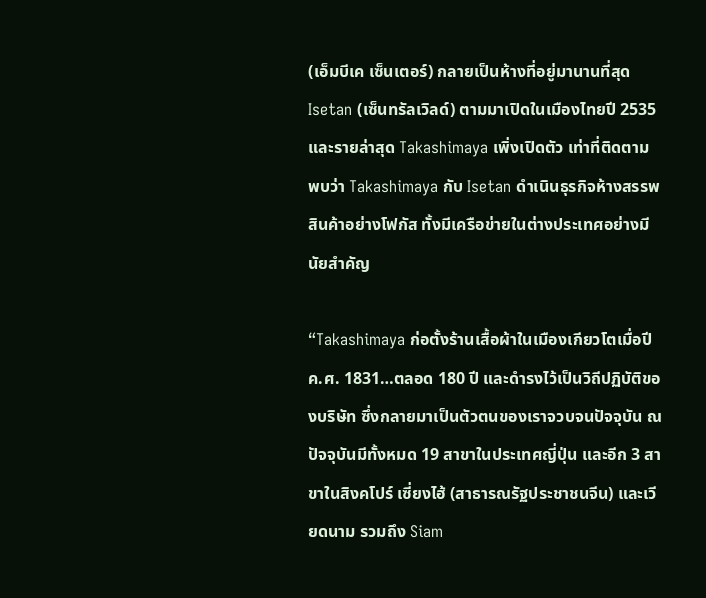(เอ็มบีเค เซ็นเตอร์) กลายเป็นห้างที่อยู่มานานที่สุด Isetan (เซ็นทรัลเวิลด์) ตามมาเปิดในเมืองไทยปี 2535 และรายล่าสุด Takashimaya เพิ่งเปิดตัว เท่าที่ติดตาม พบว่า Takashimaya กับ Isetan ดำเนินธุรกิจห้างสรรพสินค้าอย่างโฟกัส ทั้งมีเครือข่ายในต่างประเทศอย่างมีนัยสำคัญ

“Takashimaya ก่อตั้งร้านเสื้อผ้าในเมืองเกียวโตเมื่อปี ค.ศ. 1831…ตลอด 180 ปี และดำรงไว้เป็นวิถีปฏิบัติของบริษัท ซึ่งกลายมาเป็นตัวตนของเราจวบจนปัจจุบัน ณ ปัจจุบันมีทั้งหมด 19 สาขาในประเทศญี่ปุ่น และอีก 3 สาขาในสิงคโปร์ เซี่ยงไฮ้ (สาธารณรัฐประชาชนจีน) และเวียดนาม รวมถึง Siam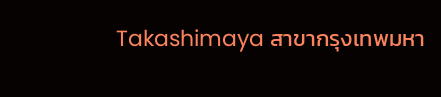Takashimaya สาขากรุงเทพมหา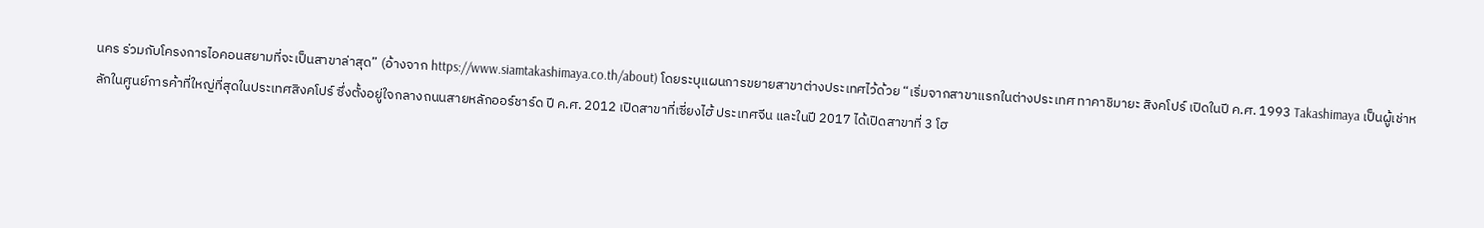นคร ร่วมกับโครงการไอคอนสยามที่จะเป็นสาขาล่าสุด” (อ้างจาก https://www.siamtakashimaya.co.th/about) โดยระบุแผนการขยายสาขาต่างประเทศไว้ด้วย “เริ่มจากสาขาแรกในต่างประเทศ ทาคาชิมายะ สิงคโปร์ เปิดในปี ค.ศ. 1993 Takashimaya เป็นผู้เช่าหลักในศูนย์การค้าที่ใหญ่ที่สุดในประเทศสิงคโปร์ ซึ่งตั้งอยู่ใจกลางถนนสายหลักออร์ชาร์ด ปี ค.ศ. 2012 เปิดสาขาที่เซี่ยงไฮ้ ประเทศจีน และในปี 2017 ได้เปิดสาขาที่ 3 โฮ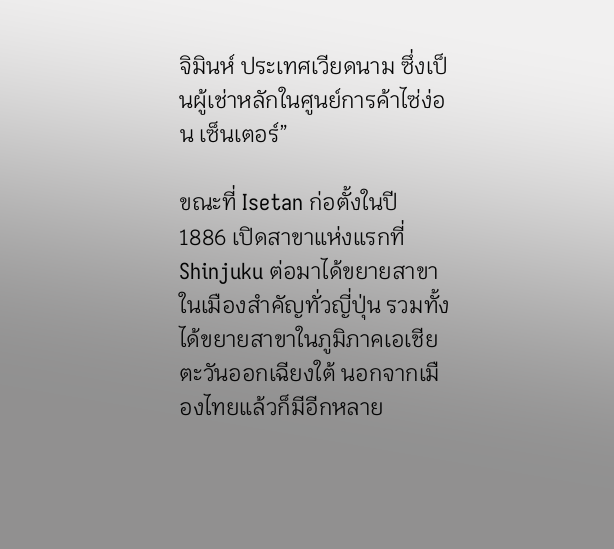จิมินห์ ประเทศเวียดนาม ซึ่งเป็นผู้เช่าหลักในศูนย์การค้าไซ่ง่อน เซ็นเตอร์”

ขณะที่ Isetan ก่อตั้งในปี 1886 เปิดสาขาแห่งแรกที่ Shinjuku ต่อมาได้ขยายสาขาในเมืองสำคัญทั่วญี่ปุ่น รวมทั้งได้ขยายสาขาในภูมิภาคเอเชียตะวันออกเฉียงใต้ นอกจากเมืองไทยแล้วก็มีอีกหลาย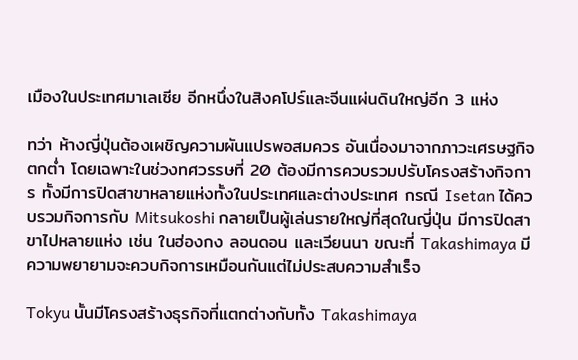เมืองในประเทศมาเลเซีย อีกหนึ่งในสิงคโปร์และจีนแผ่นดินใหญ่อีก 3 แห่ง

ทว่า ห้างญี่ปุ่นต้องเผชิญความผันแปรพอสมควร อันเนื่องมาจากภาวะเศรษฐกิจตกต่ำ โดยเฉพาะในช่วงทศวรรษที่ 20 ต้องมีการควบรวมปรับโครงสร้างกิจการ ทั้งมีการปิดสาขาหลายแห่งทั้งในประเทศและต่างประเทศ กรณี Isetan ได้ควบรวมกิจการกับ Mitsukoshi กลายเป็นผู้เล่นรายใหญ่ที่สุดในญี่ปุ่น มีการปิดสาขาไปหลายแห่ง เช่น ในฮ่องกง ลอนดอน และเวียนนา ขณะที่ Takashimaya มีความพยายามจะควบกิจการเหมือนกันแต่ไม่ประสบความสำเร็จ

Tokyu นั้นมีโครงสร้างธุรกิจที่แตกต่างกับทั้ง Takashimaya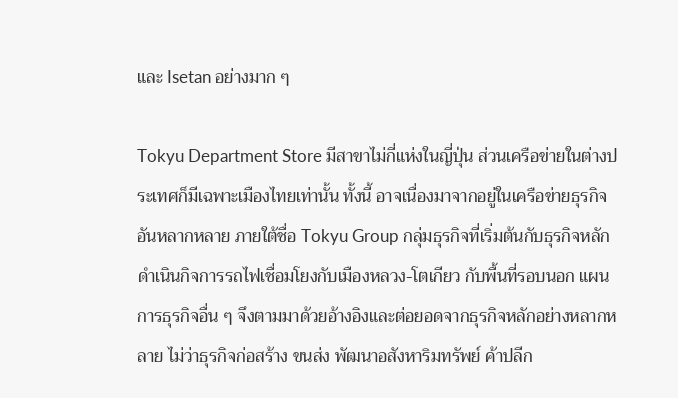และ Isetan อย่างมาก ๆ

Tokyu Department Store มีสาขาไม่กี่แห่งในญี่ปุ่น ส่วนเครือข่ายในต่างประเทศก็มีเฉพาะเมืองไทยเท่านั้น ทั้งนี้ อาจเนื่องมาจากอยู่ในเครือข่ายธุรกิจอันหลากหลาย ภายใต้ชื่อ Tokyu Group กลุ่มธุรกิจที่เริ่มต้นกับธุรกิจหลัก ดำเนินกิจการรถไฟเชื่อมโยงกับเมืองหลวง-โตเกียว กับพื้นที่รอบนอก แผนการธุรกิจอื่น ๆ จึงตามมาด้วยอ้างอิงและต่อยอดจากธุรกิจหลักอย่างหลากหลาย ไม่ว่าธุรกิจก่อสร้าง ขนส่ง พัฒนาอสังหาริมทรัพย์ ค้าปลีก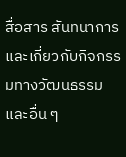สื่อสาร สันทนาการ และเกี่ยวกับกิจกรรมทางวัฒนธรรม และอื่น ๆ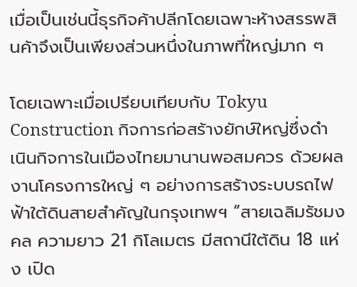เมื่อเป็นเช่นนี้ธุรกิจค้าปลีกโดยเฉพาะห้างสรรพสินค้าจึงเป็นเพียงส่วนหนึ่งในภาพที่ใหญ่มาก ๆ

โดยเฉพาะเมื่อเปรียบเทียบกับ Tokyu Construction กิจการก่อสร้างยักษ์ใหญ่ซึ่งดำเนินกิจการในเมืองไทยมานานพอสมควร ด้วยผลงานโครงการใหญ่ ๆ อย่างการสร้างระบบรถไฟฟ้าใต้ดินสายสำคัญในกรุงเทพฯ “สายเฉลิมรัชมงคล ความยาว 21 กิโลเมตร มีสถานีใต้ดิน 18 แห่ง เปิด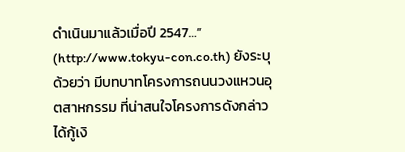ดำเนินมาแล้วเมื่อปี 2547…” (http://www.tokyu-con.co.th) ยังระบุด้วยว่า มีบทบาทโครงการถนนวงแหวนอุตสาหกรรม ที่น่าสนใจโครงการดังกล่าวได้กู้เงิ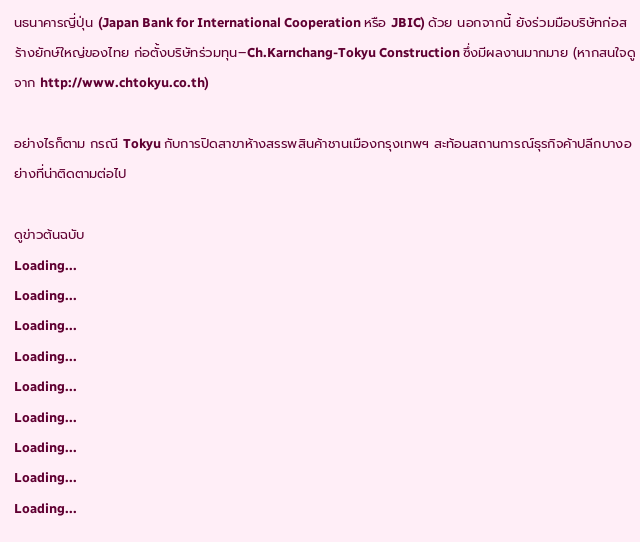นธนาคารญี่ปุ่น (Japan Bank for International Cooperation หรือ JBIC) ด้วย นอกจากนี้ ยังร่วมมือบริษัทก่อสร้างยักษ์ใหญ่ของไทย ก่อตั้งบริษัทร่วมทุน–Ch.Karnchang-Tokyu Construction ซึ่งมีผลงานมากมาย (หากสนใจดูจาก http://www.chtokyu.co.th)

อย่างไรก็ตาม กรณี Tokyu กับการปิดสาขาห้างสรรพสินค้าชานเมืองกรุงเทพฯ สะท้อนสถานการณ์ธุรกิจค้าปลีกบางอย่างที่น่าติดตามต่อไป

ดูข่าวต้นฉบับ
Loading...
Loading...
Loading...
Loading...
Loading...
Loading...
Loading...
Loading...
Loading...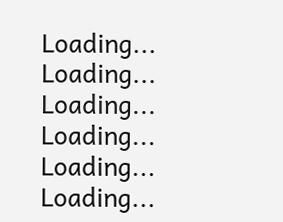Loading...
Loading...
Loading...
Loading...
Loading...
Loading...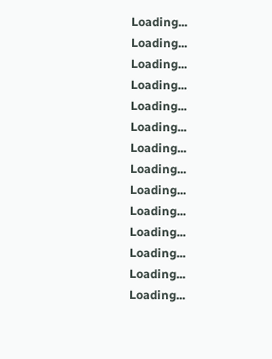Loading...
Loading...
Loading...
Loading...
Loading...
Loading...
Loading...
Loading...
Loading...
Loading...
Loading...
Loading...
Loading...
Loading...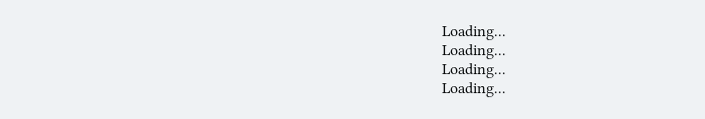Loading...
Loading...
Loading...
Loading...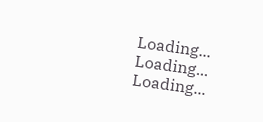Loading...
Loading...
Loading...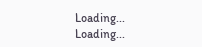Loading...
Loading...